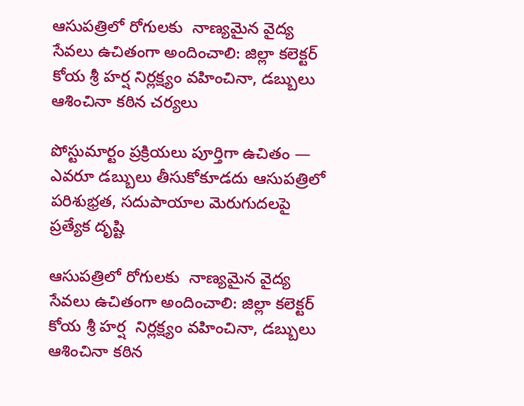ఆసుపత్రిలో రోగులకు  నాణ్యమైన వైద్య సేవలు ఉచితంగా అందించాలి: జిల్లా కలెక్టర్ కోయ శ్రీ హర్ష నిర్లక్ష్యం వహించినా, డబ్బులు ఆశించినా కఠిన చర్యలు

పోస్టుమార్టం ప్రక్రియలు పూర్తిగా ఉచితం — ఎవరూ డబ్బులు తీసుకోకూడదు ఆసుపత్రిలో పరిశుభ్రత, సదుపాయాల మెరుగుదలపై ప్రత్యేక దృష్టి

ఆసుపత్రిలో రోగులకు  నాణ్యమైన వైద్య సేవలు ఉచితంగా అందించాలి: జిల్లా కలెక్టర్ కోయ శ్రీ హర్ష  నిర్లక్ష్యం వహించినా, డబ్బులు ఆశించినా కఠిన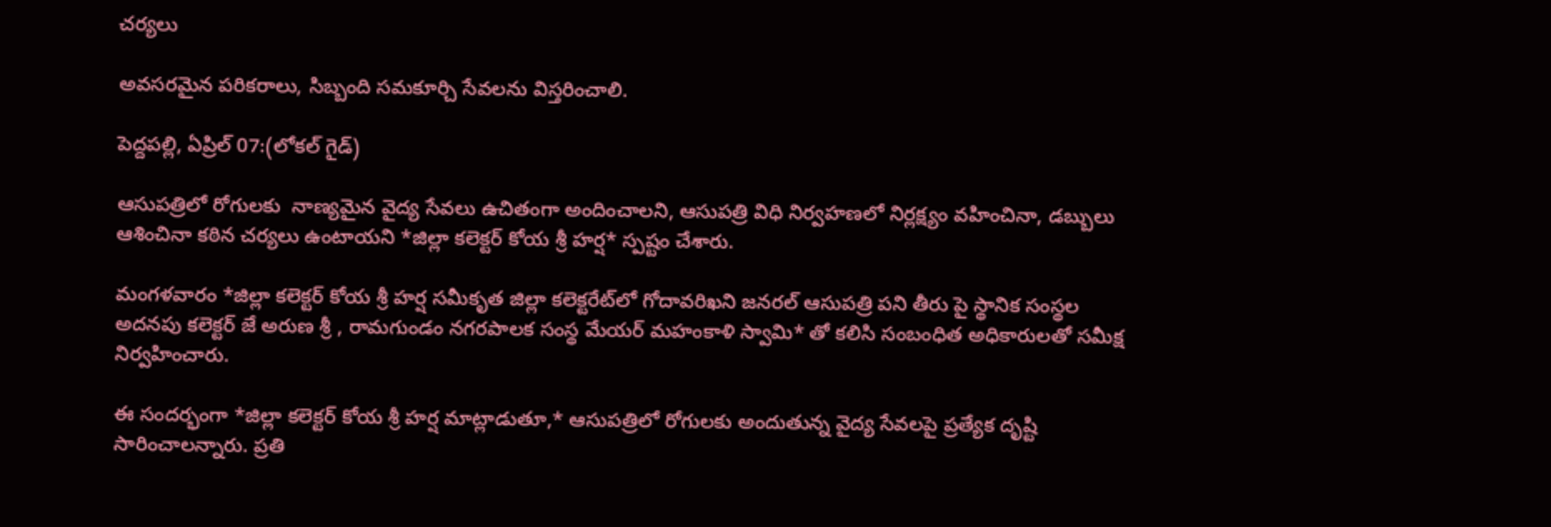చర్యలు

అవసరమైన పరికరాలు, సిబ్బంది సమకూర్చి సేవలను విస్తరించాలి.

పెద్దపల్లి, ఏప్రిల్ 07:(లోకల్ గైడ్)

ఆసుపత్రిలో రోగులకు  నాణ్యమైన వైద్య సేవలు ఉచితంగా అందించాలని, ఆసుపత్రి విధి నిర్వహణలో నిర్లక్ష్యం వహించినా, డబ్బులు ఆశించినా కఠిన చర్యలు ఉంటాయని *జిల్లా కలెక్టర్ కోయ శ్రీ హర్ష* స్పష్టం చేశారు.

మంగళవారం *జిల్లా కలెక్టర్ కోయ శ్రీ హర్ష సమీకృత జిల్లా కలెక్టరేట్‌లో గోదావరిఖని జనరల్ ఆసుపత్రి పని తీరు పై స్థానిక సంస్థల అదనపు కలెక్టర్ జే అరుణ శ్రీ , రామగుండం నగరపాలక సంస్థ మేయర్ మహంకాళి స్వామి* తో కలిసి సంబంధిత అధికారులతో సమీక్ష నిర్వహించారు.

ఈ సందర్భంగా *జిల్లా కలెక్టర్ కోయ శ్రీ హర్ష మాట్లాడుతూ,* ఆసుపత్రిలో రోగులకు అందుతున్న వైద్య సేవలపై ప్రత్యేక దృష్టి సారించాలన్నారు. ప్రతి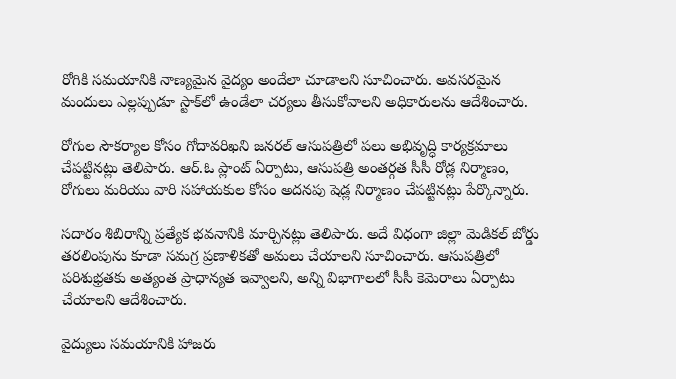రోగికి సమయానికి నాణ్యమైన వైద్యం అందేలా చూడాలని సూచించారు. అవసరమైన మందులు ఎల్లప్పుడూ స్టాక్‌లో ఉండేలా చర్యలు తీసుకోవాలని అధికారులను ఆదేశించారు.

రోగుల సౌకర్యాల కోసం గోదావరిఖని జనరల్ ఆసుపత్రిలో పలు అభివృద్ధి కార్యక్రమాలు చేపట్టినట్లు తెలిపారు. ఆర్.ఓ ప్లాంట్ ఏర్పాటు, ఆసుపత్రి అంతర్గత సీసీ రోడ్ల నిర్మాణం, రోగులు మరియు వారి సహాయకుల కోసం అదనపు షెడ్ల నిర్మాణం చేపట్టినట్లు పేర్కొన్నారు.

సదారం శిబిరాన్ని ప్రత్యేక భవనానికి మార్చినట్లు తెలిపారు. అదే విధంగా జిల్లా మెడికల్ బోర్డు తరలింపును కూడా సమగ్ర ప్రణాళికతో అమలు చేయాలని సూచించారు. ఆసుపత్రిలో పరిశుభ్రతకు అత్యంత ప్రాధాన్యత ఇవ్వాలని, అన్ని విభాగాలలో సీసీ కెమెరాలు ఏర్పాటు చేయాలని ఆదేశించారు.

వైద్యులు సమయానికి హాజరు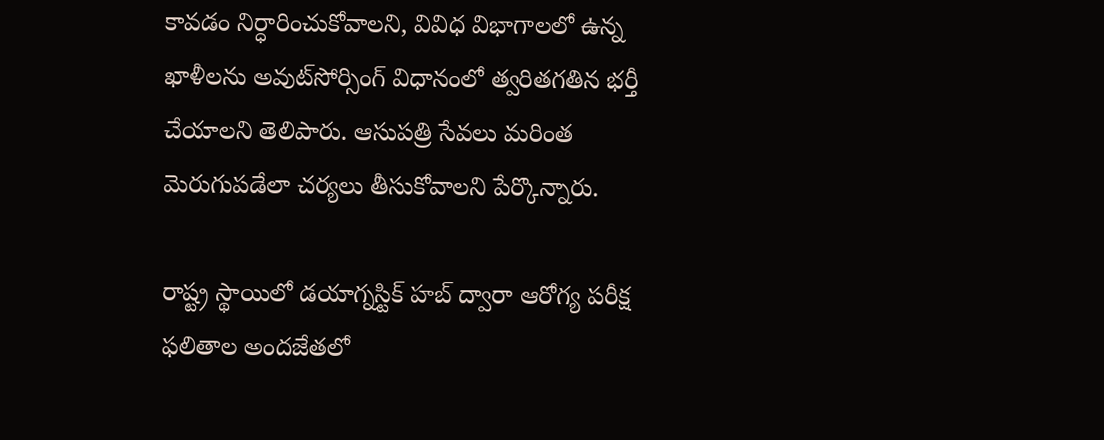కావడం నిర్ధారించుకోవాలని, వివిధ విభాగాలలో ఉన్న ఖాళీలను అవుట్‌సోర్సింగ్ విధానంలో త్వరితగతిన భర్తీ చేయాలని తెలిపారు. ఆసుపత్రి సేవలు మరింత మెరుగుపడేలా చర్యలు తీసుకోవాలని పేర్కొన్నారు.

రాష్ట్ర స్థాయిలో డయాగ్నస్టిక్ హబ్ ద్వారా ఆరోగ్య పరీక్ష ఫలితాల అందజేతలో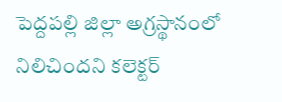పెద్దపల్లి జిల్లా అగ్రస్థానంలో నిలిచిందని కలెక్టర్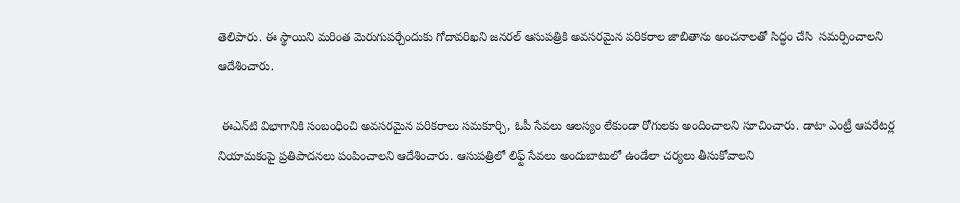తెలిపారు. ఈ స్థాయిని మరింత మెరుగుపర్చేందుకు గోదావరిఖని జనరల్ ఆసుపత్రికి అవసరమైన పరికరాల జాబితాను అంచనాలతో సిద్ధం చేసి  సమర్పించాలని ఆదేశించారు.

 ఈఎన్‌టి విభాగానికి సంబంధించి అవసరమైన పరికరాలు సమకూర్చి, ఓపీ సేవలు ఆలస్యం లేకుండా రోగులకు అందించాలని సూచించారు. డాటా ఎంట్రీ ఆపరేటర్ల నియామకంపై ప్రతిపాదనలు పంపించాలని ఆదేశించారు. ఆసుపత్రిలో లిఫ్ట్ సేవలు అందుబాటులో ఉండేలా చర్యలు తీసుకోవాలని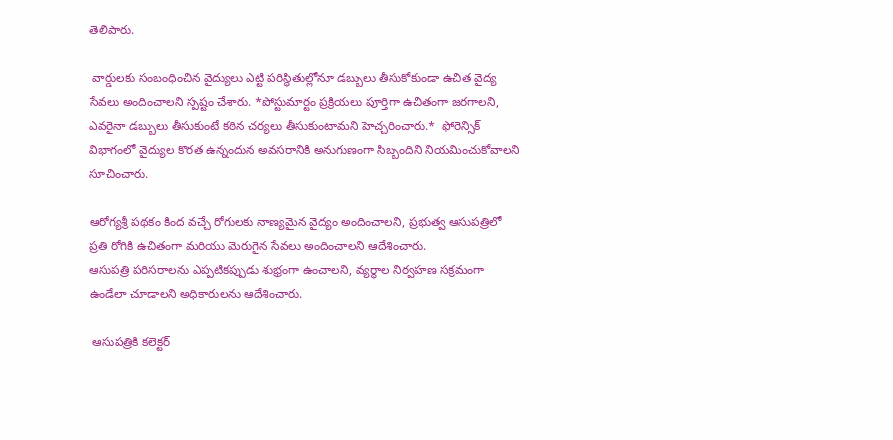తెలిపారు.

 వార్డులకు సంబంధించిన వైద్యులు ఎట్టి పరిస్థితుల్లోనూ డబ్బులు తీసుకోకుండా ఉచిత వైద్య సేవలు అందించాలని స్పష్టం చేశారు. *పోస్టుమార్టం ప్రక్రియలు పూర్తిగా ఉచితంగా జరగాలని, ఎవరైనా డబ్బులు తీసుకుంటే కఠిన చర్యలు తీసుకుంటామని హెచ్చరించారు.*  ఫోరెన్సిక్ విభాగంలో వైద్యుల కొరత ఉన్నందున అవసరానికి అనుగుణంగా సిబ్బందిని నియమించుకోవాలని సూచించారు.

ఆరోగ్యశ్రీ పథకం కింద వచ్చే రోగులకు నాణ్యమైన వైద్యం అందించాలని, ప్రభుత్వ ఆసుపత్రిలో ప్రతి రోగికి ఉచితంగా మరియు మెరుగైన సేవలు అందించాలని ఆదేశించారు.
ఆసుపత్రి పరిసరాలను ఎప్పటికప్పుడు శుభ్రంగా ఉంచాలని, వ్యర్థాల నిర్వహణ సక్రమంగా ఉండేలా చూడాలని అధికారులను ఆదేశించారు.

 ఆసుపత్రికి కలెక్టర్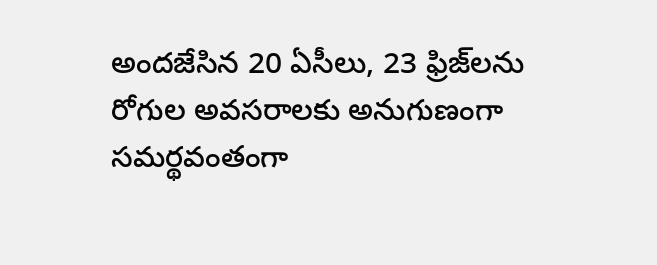అందజేసిన 20 ఏసీలు, 23 ఫ్రిజ్‌లను రోగుల అవసరాలకు అనుగుణంగా సమర్థవంతంగా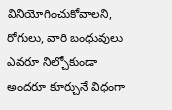వినియోగించుకోవాలని,  రోగులు, వారి బంధువులు ఎవరూ నిల్చోకుండా అందరూ కూర్చునే విధంగా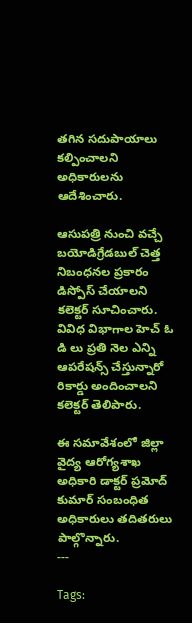తగిన సదుపాయాలు కల్పించాలని అధికారులను ఆదేశించారు.

ఆసుపత్రి నుంచి వచ్చే బయోడిగ్రేడబుల్ చెత్త నిబంధనల ప్రకారం డిస్పోస్ చేయాలని కలెక్టర్ సూచించారు. వివిధ విభాగాల హెచ్ ఓ డి లు ప్రతి నెల ఎన్ని ఆపరేషన్స్ చేస్తున్నారో రికార్డు అందించాలని కలెక్టర్ తెలిపారు.

ఈ సమావేశంలో జిల్లా వైద్య ఆరోగ్యశాఖ అధికారి డాక్టర్ ప్రమోద్ కుమార్ సంబంధిత అధికారులు తదితరులు పాల్గొన్నారు.
---

Tags: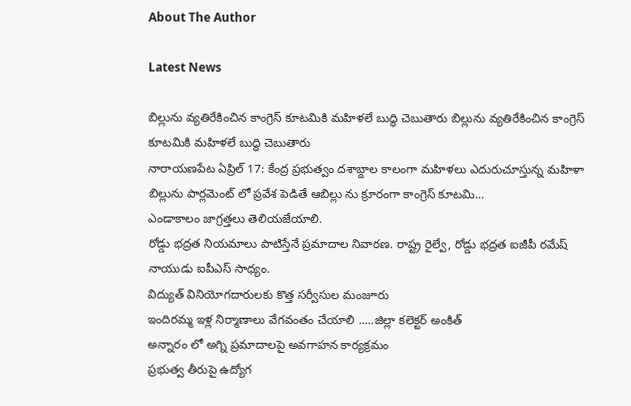About The Author

Latest News

బిల్లును వ్యతిరేకించిన కాంగ్రెస్ కూటమికి మహిళలే బుద్ధి చెబుతారు బిల్లును వ్యతిరేకించిన కాంగ్రెస్ కూటమికి మహిళలే బుద్ధి చెబుతారు
నారాయణపేట ఏప్రిల్ 17: కేంద్ర ప్రభుత్వం దశాబ్దాల కాలంగా మహిళలు ఎదురుచూస్తున్న మహిళా బిల్లును పార్లమెంట్ లో ప్రవేశ పెడితే ఆబిల్లు ను క్రూరంగా కాంగ్రెస్ కూటమి...
ఎండాకాలం జాగ్రత్తలు తెలియజేయాలి.
రోడ్డు భద్రత నియమాలు పాటిస్తేనే ప్రమాదాల నివారణ. రాష్ట్ర రైల్వే, రోడ్డు భద్రత ఐజీపీ రమేష్ నాయుడు ఐపీఎస్ సాధ్యం.
విద్యుత్ వినియోగదారులకు కొత్త సర్వీసుల మంజూరు
ఇందిరమ్మ ఇళ్ల నిర్మాణాలు వేగవంతం చేయాలి .....జిల్లా కలెక్టర్ అంకిత్
అన్నారం లో అగ్ని ప్రమాదాలపై అవగాహన కార్యక్రమం
ప్రభుత్వ తీరుపై ఉద్యోగ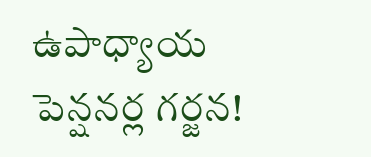ఉపాధ్యాయ పెన్షనర్ల గర్జన!